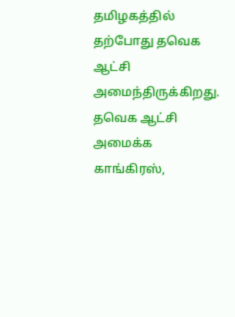தமிழகத்தில் தற்போது தவெக ஆட்சி அமைந்திருக்கிறது. தவெக ஆட்சி அமைக்க காங்கிரஸ்,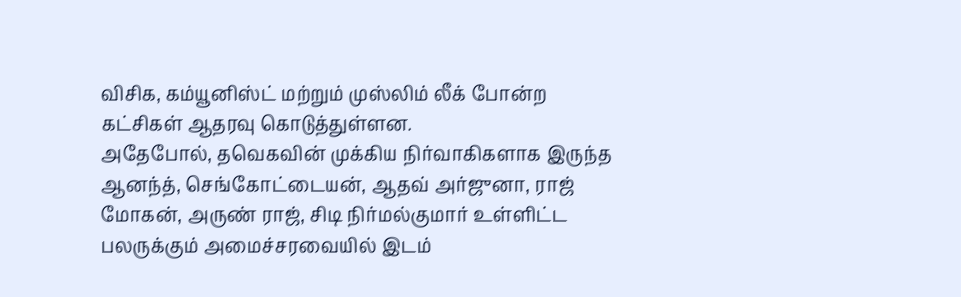விசிக, கம்யூனிஸ்ட் மற்றும் முஸ்லிம் லீக் போன்ற கட்சிகள் ஆதரவு கொடுத்துள்ளன.
அதேபோல், தவெகவின் முக்கிய நிர்வாகிகளாக இருந்த ஆனந்த், செங்கோட்டையன், ஆதவ் அர்ஜுனா, ராஜ் மோகன், அருண் ராஜ், சிடி நிர்மல்குமார் உள்ளிட்ட பலருக்கும் அமைச்சரவையில் இடம்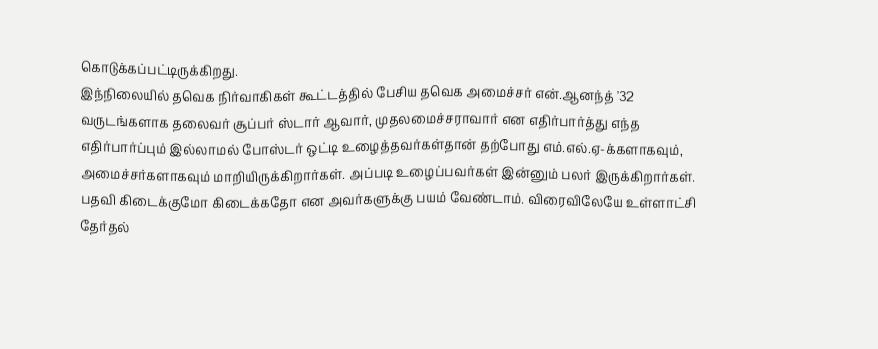கொடுக்கப்பட்டிருக்கிறது.
இந்நிலையில் தவெக நிர்வாகிகள் கூட்டத்தில் பேசிய தவெக அமைச்சர் என்.ஆனந்த் '32 வருடங்களாக தலைவர் சூப்பர் ஸ்டார் ஆவார், முதலமைச்சராவார் என எதிர்பார்த்து எந்த எதிர்பார்ப்பும் இல்லாமல் போஸ்டர் ஒட்டி உழைத்தவர்கள்தான் தற்போது எம்.எல்.ஏ-க்களாகவும், அமைச்சர்களாகவும் மாறியிருக்கிறார்கள். அப்படி உழைப்பவர்கள் இன்னும் பலர் இருக்கிறார்கள். பதவி கிடைக்குமோ கிடைக்கதோ என அவர்களுக்கு பயம் வேண்டாம். விரைவிலேயே உள்ளாட்சி தேர்தல்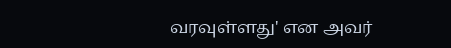வரவுள்ளது' என அவர்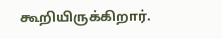கூறியிருக்கிறார்.